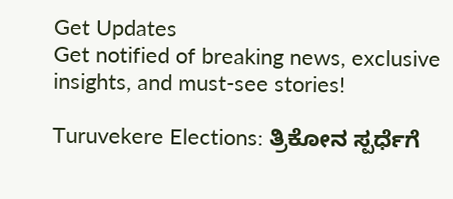Get Updates
Get notified of breaking news, exclusive insights, and must-see stories!

Turuvekere Elections: ತ್ರಿಕೋನ ಸ್ಪರ್ಧೆಗೆ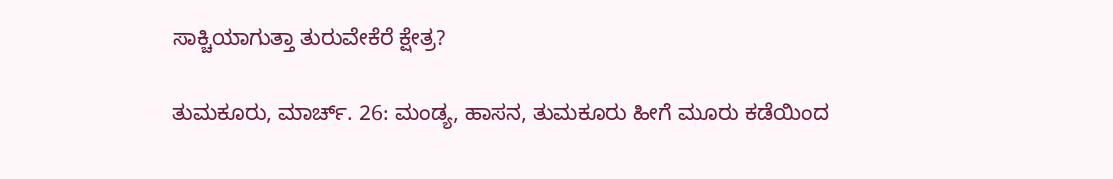ಸಾಕ್ಚಿಯಾಗುತ್ತಾ ತುರುವೇಕೆರೆ ಕ್ಷೇತ್ರ?

ತುಮಕೂರು, ಮಾರ್ಚ್. 26: ಮಂಡ್ಯ, ಹಾಸನ, ತುಮಕೂರು ಹೀಗೆ ಮೂರು ಕಡೆಯಿಂದ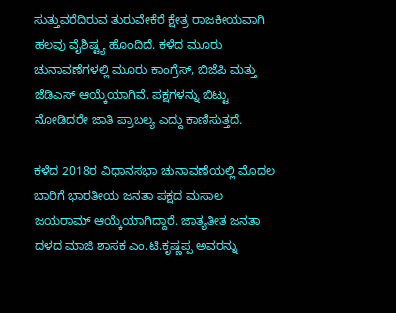ಸುತ್ತುವರೆದಿರುವ ತುರುವೇಕೆರೆ ಕ್ಷೇತ್ರ ರಾಜಕೀಯವಾಗಿ ಹಲವು ವೈಶಿಷ್ಟ್ಯ ಹೊಂದಿದೆ. ಕಳೆದ ಮೂರು ಚುನಾವಣೆಗಳಲ್ಲಿ ಮೂರು ಕಾಂಗ್ರೆಸ್, ಬಿಜೆಪಿ ಮತ್ತು ಜೆಡಿಎಸ್ ಆಯ್ಕೆಯಾಗಿವೆ. ಪಕ್ಷಗಳನ್ನು ಬಿಟ್ಟು ನೋಡಿದರೇ ಜಾತಿ ಪ್ರಾಬಲ್ಯ ಎದ್ದು ಕಾಣಿಸುತ್ತದೆ.

ಕಳೆದ 2018ರ ವಿಧಾನಸಭಾ ಚುನಾವಣೆಯಲ್ಲಿ ಮೊದಲ ಬಾರಿಗೆ ಭಾರತೀಯ ಜನತಾ ಪಕ್ಷದ ಮಸಾಲ ಜಯರಾಮ್ ಆಯ್ಕೆಯಾಗಿದ್ದಾರೆ. ಜಾತ್ಯತೀತ ಜನತಾ ದಳದ ಮಾಜಿ ಶಾಸಕ ಎಂ.ಟಿ.ಕೃಷ್ಣಪ್ಪ ಅವರನ್ನು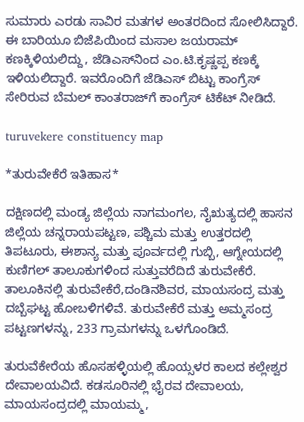ಸುಮಾರು ಎರಡು ಸಾವಿರ ಮತಗಳ ಅಂತರದಿಂದ ಸೋಲಿಸಿದ್ದಾರೆ. ಈ ಬಾರಿಯೂ ಬಿಜೆಪಿಯಿಂದ ಮಸಾಲ ಜಯರಾಮ್ ಕಣಕ್ಕಿಳಿಯಲಿದ್ದು, ಜೆಡಿಎಸ್‌ನಿಂದ ಎಂ.ಟಿ.ಕೃಷ್ಣಪ್ಪ ಕಣಕ್ಕೆ ಇಳಿಯಲಿದ್ದಾರೆ. ಇವರೊಂದಿಗೆ ಜೆಡಿಎಸ್ ಬಿಟ್ಟು ಕಾಂಗ್ರೆಸ್ ಸೇರಿರುವ ಬೆಮಲ್ ಕಾಂತರಾಜ್‌ಗೆ ಕಾಂಗ್ರೆಸ್ ಟಿಕೆಟ್ ನೀಡಿದೆ.

turuvekere constituency map

*ತುರುವೇಕೆರೆ ಇತಿಹಾಸ*

ದಕ್ಷಿಣದಲ್ಲಿ ಮಂಡ್ಯ ಜಿಲ್ಲೆಯ ನಾಗಮಂಗಲ, ನೈಋತ್ಯದಲ್ಲಿ ಹಾಸನ ಜಿಲ್ಲೆಯ ಚನ್ನರಾಯಪಟ್ಟಣ, ಪಶ್ಚಿಮ ಮತ್ತು ಉತ್ತರದಲ್ಲಿ ತಿಪಟೂರು, ಈಶಾನ್ಯ ಮತ್ತು ಪೂರ್ವದಲ್ಲಿ ಗುಬ್ಬಿ, ಆಗ್ನೇಯದಲ್ಲಿ ಕುಣಿಗಲ್ ತಾಲೂಕುಗಳಿಂದ ಸುತ್ತುವರೆದಿದೆ ತುರುವೇಕೆರೆ. ತಾಲೂಕಿನಲ್ಲಿ ತುರುವೇಕೆರೆ,ದಂಡಿನಶಿವರ, ಮಾಯಸಂದ್ರ ಮತ್ತು ದಬ್ಬೆಘಟ್ಟ ಹೋಬಳಿಗಳಿವೆ. ತುರುವೇಕೆರೆ ಮತ್ತು ಅಮ್ಮಸಂದ್ರ ಪಟ್ಟಣಗಳನ್ನು, 233 ಗ್ರಾಮಗಳನ್ನು ಒಳಗೊಂಡಿದೆ.

ತುರುವೆಕೇರೆಯ ಹೊಸಹಳ್ಳಿಯಲ್ಲಿ ಹೊಯ್ಸಳರ ಕಾಲದ ಕಲ್ಲೇಶ್ವರ ದೇವಾಲಯವಿದೆ. ಕಡಸೂರಿನಲ್ಲಿ ಭೈರವ ದೇವಾಲಯ, ಮಾಯಸಂದ್ರದಲ್ಲಿ ಮಾಯಮ್ಮ,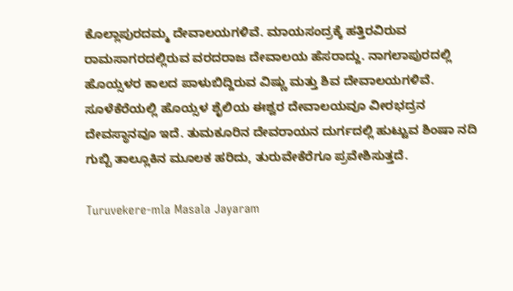ಕೊಲ್ಲಾಪುರದಮ್ಮ ದೇವಾಲಯಗಳಿವೆ. ಮಾಯಸಂದ್ರಕ್ಕೆ ಹತ್ತಿರವಿರುವ ರಾಮಸಾಗರದಲ್ಲಿರುವ ವರದರಾಜ ದೇವಾಲಯ ಹೆಸರಾದ್ದು. ನಾಗಲಾಪುರದಲ್ಲಿ ಹೊಯ್ಸಳರ ಕಾಲದ ಪಾಳುಬಿದ್ದಿರುವ ವಿಷ್ಣು ಮತ್ತು ಶಿವ ದೇವಾಲಯಗಳಿವೆ. ಸೂಳೆಕೆರೆಯಲ್ಲಿ ಹೊಯ್ಸಳ ಶೈಲಿಯ ಈಶ್ವರ ದೇವಾಲಯವೂ ವೀರಭದ್ರನ ದೇವಸ್ಥಾನವೂ ಇದೆ. ತುಮಕೂರಿನ ದೇವರಾಯನ ದುರ್ಗದಲ್ಲಿ ಹುಟ್ಟುವ ಶಿಂಷಾ ನದಿ ಗುಬ್ಬಿ ತಾಲ್ಲೂಕಿನ ಮೂಲಕ ಹರಿದು, ತುರುವೇಕೆರೆಗೂ ಪ್ರವೇಶಿಸುತ್ತದೆ.

Turuvekere-mla Masala Jayaram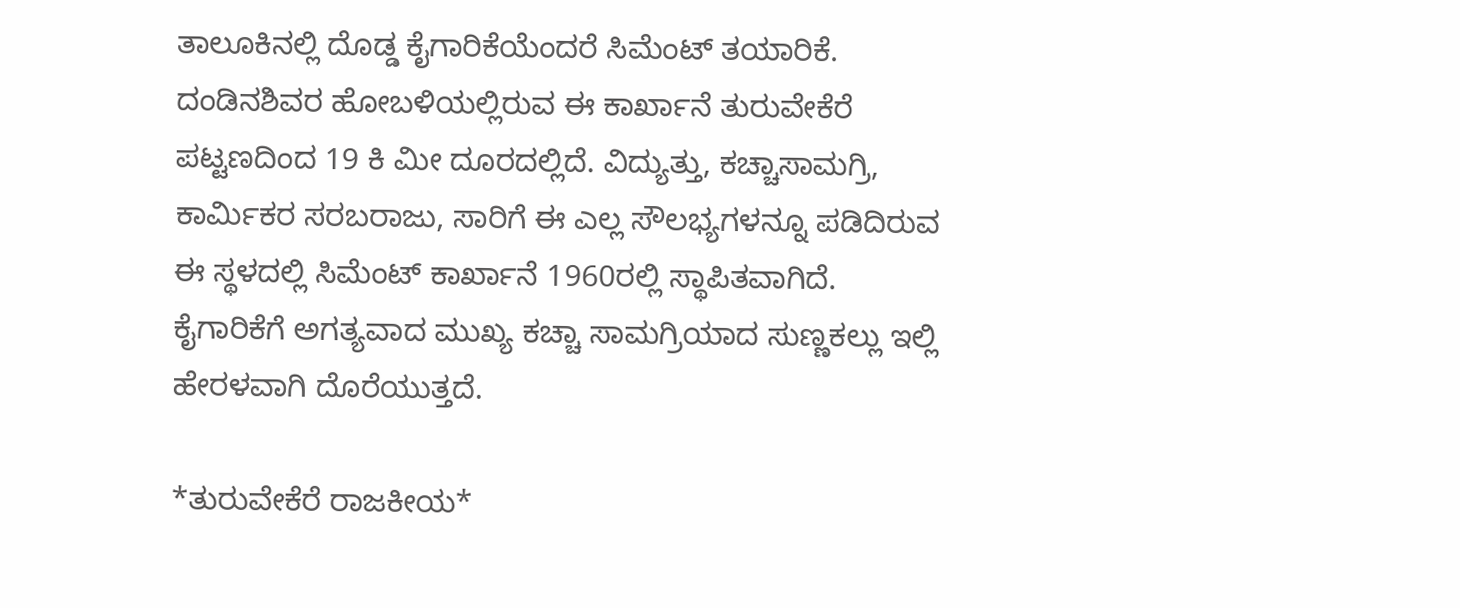ತಾಲೂಕಿನಲ್ಲಿ ದೊಡ್ಡ ಕೈಗಾರಿಕೆಯೆಂದರೆ ಸಿಮೆಂಟ್ ತಯಾರಿಕೆ. ದಂಡಿನಶಿವರ ಹೋಬಳಿಯಲ್ಲಿರುವ ಈ ಕಾರ್ಖಾನೆ ತುರುವೇಕೆರೆ ಪಟ್ಟಣದಿಂದ 19 ಕಿ ಮೀ ದೂರದಲ್ಲಿದೆ. ವಿದ್ಯುತ್ತು, ಕಚ್ಚಾಸಾಮಗ್ರಿ, ಕಾರ್ಮಿಕರ ಸರಬರಾಜು, ಸಾರಿಗೆ ಈ ಎಲ್ಲ ಸೌಲಭ್ಯಗಳನ್ನೂ ಪಡಿದಿರುವ ಈ ಸ್ಥಳದಲ್ಲಿ ಸಿಮೆಂಟ್ ಕಾರ್ಖಾನೆ 1960ರಲ್ಲಿ ಸ್ಥಾಪಿತವಾಗಿದೆ. ಕೈಗಾರಿಕೆಗೆ ಅಗತ್ಯವಾದ ಮುಖ್ಯ ಕಚ್ಚಾ ಸಾಮಗ್ರಿಯಾದ ಸುಣ್ಣಕಲ್ಲು ಇಲ್ಲಿ ಹೇರಳವಾಗಿ ದೊರೆಯುತ್ತದೆ.

*ತುರುವೇಕೆರೆ ರಾಜಕೀಯ*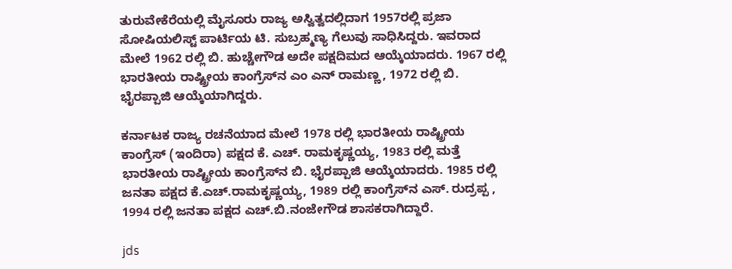ತುರುವೇಕೆರೆಯಲ್ಲಿ ಮೈಸೂರು ರಾಜ್ಯ ಅಸ್ವಿತ್ವದಲ್ಲಿದಾಗ 1957ರಲ್ಲಿ ಪ್ರಜಾ ಸೋಷಿಯಲಿಸ್ಟ್ ಪಾರ್ಟಿಯ ಟಿ. ಸುಬ್ರಹ್ಮಣ್ಯ ಗೆಲುವು ಸಾಧಿಸಿದ್ದರು. ಇವರಾದ ಮೇಲೆ 1962 ರಲ್ಲಿ ಬಿ. ಹುಚ್ಚೇಗೌಡ ಅದೇ ಪಕ್ಷದಿಮದ ಆಯ್ಕೆಯಾದರು. 1967 ರಲ್ಲಿ ಭಾರತೀಯ ರಾಷ್ಟ್ರೀಯ ಕಾಂಗ್ರೆಸ್‌ನ ಎಂ ಎನ್ ರಾಮಣ್ಣ, 1972 ರಲ್ಲಿ ಬಿ. ಭೈರಪ್ಪಾಜಿ ಆಯ್ಕೆಯಾಗಿದ್ದರು.

ಕರ್ನಾಟಕ ರಾಜ್ಯ ರಚನೆಯಾದ ಮೇಲೆ 1978 ರಲ್ಲಿ ಭಾರತೀಯ ರಾಷ್ಟ್ರೀಯ ಕಾಂಗ್ರೆಸ್ (ಇಂದಿರಾ) ಪಕ್ಷದ ಕೆ. ಎಚ್. ರಾಮಕೃಷ್ಣಯ್ಯ, 1983 ರಲ್ಲಿ ಮತ್ತೆ ಭಾರತೀಯ ರಾಷ್ಟ್ರೀಯ ಕಾಂಗ್ರೆಸ್‌ನ ಬಿ. ಭೈರಪ್ಪಾಜಿ ಆಯ್ಕೆಯಾದರು. 1985 ರಲ್ಲಿ ಜನತಾ ಪಕ್ಷದ ಕೆ.ಎಚ್.ರಾಮಕೃಷ್ಣಯ್ಯ, 1989 ರಲ್ಲಿ ಕಾಂಗ್ರೆಸ್‌ನ ಎಸ್. ರುದ್ರಪ್ಪ , 1994 ರಲ್ಲಿ ಜನತಾ ಪಕ್ಷದ ಎಚ್.ಬಿ.ನಂಜೇಗೌಡ ಶಾಸಕರಾಗಿದ್ದಾರೆ.

jds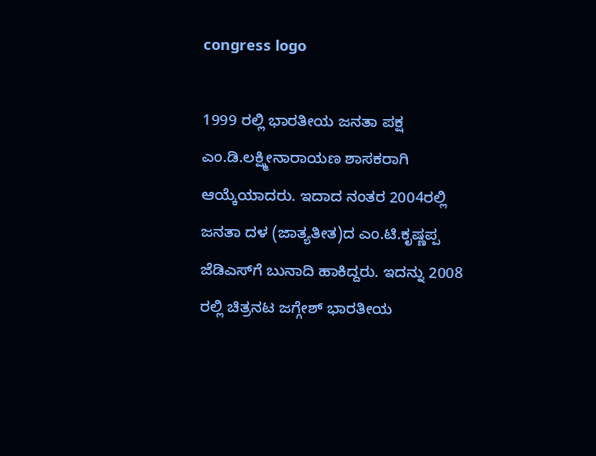congress logo

1999 ರಲ್ಲಿ ಭಾರತೀಯ ಜನತಾ ಪಕ್ಷ ಎಂ.ಡಿ.ಲಕ್ಷ್ಮೀನಾರಾಯಣ ಶಾಸಕರಾಗಿ ಆಯ್ಕೆಯಾದರು. ಇದಾದ ನಂತರ 2004ರಲ್ಲಿ ಜನತಾ ದಳ (ಜಾತ್ಯತೀತ)ದ ಎಂ.ಟಿ.ಕೃಷ್ಣಪ್ಪ ಜೆಡಿಎಸ್‌ಗೆ ಬುನಾದಿ ಹಾಕಿದ್ದರು. ಇದನ್ನು 2008 ರಲ್ಲಿ ಚಿತ್ರನಟ ಜಗ್ಗೇಶ್ ಭಾರತೀಯ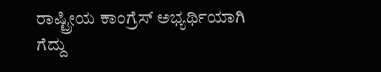ರಾಷ್ಟ್ರೀಯ ಕಾಂಗ್ರೆಸ್ ಅಭ್ಯರ್ಥಿಯಾಗಿ ಗೆದ್ದು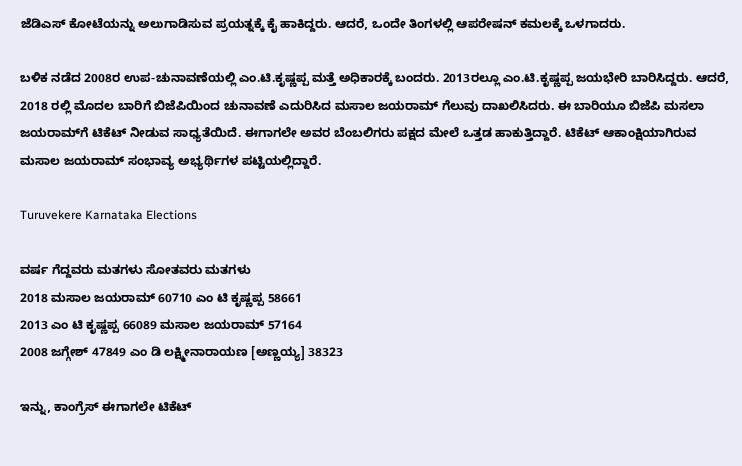ಜೆಡಿಎಸ್ ಕೋಟೆಯನ್ನು ಅಲುಗಾಡಿಸುವ ಪ್ರಯತ್ನಕ್ಕೆ ಕೈ ಹಾಕಿದ್ದರು. ಆದರೆ, ಒಂದೇ ತಿಂಗಳಲ್ಲಿ ಆಪರೇಷನ್ ಕಮಲಕ್ಕೆ ಒಳಗಾದರು.

ಬಳಿಕ ನಡೆದ 2008ರ ಉಪ-ಚುನಾವಣೆಯಲ್ಲಿ ಎಂ.ಟಿ.ಕೃಷ್ಣಪ್ಪ ಮತ್ತೆ ಅಧಿಕಾರಕ್ಕೆ ಬಂದರು. 2013ರಲ್ಲೂ ಎಂ.ಟಿ.ಕೃಷ್ಣಪ್ಪ ಜಯಭೇರಿ ಬಾರಿಸಿದ್ದರು. ಆದರೆ, 2018 ರಲ್ಲಿ ಮೊದಲ ಬಾರಿಗೆ ಬಿಜೆಪಿಯಿಂದ ಚುನಾವಣೆ ಎದುರಿಸಿದ ಮಸಾಲ ಜಯರಾಮ್ ಗೆಲುವು ದಾಖಲಿಸಿದರು. ಈ ಬಾರಿಯೂ ಬಿಜೆಪಿ ಮಸಲಾ ಜಯರಾಮ್‌ಗೆ ಟಿಕೆಟ್ ನೀಡುವ ಸಾಧ್ಯತೆಯಿದೆ. ಈಗಾಗಲೇ ಅವರ ಬೆಂಬಲಿಗರು ಪಕ್ಷದ ಮೇಲೆ ಒತ್ತಡ ಹಾಕುತ್ತಿದ್ದಾರೆ. ಟಿಕೆಟ್ ಆಕಾಂಕ್ಷಿಯಾಗಿರುವ ಮಸಾಲ ಜಯರಾಮ್ ಸಂಭಾವ್ಯ ಅಭ್ಯರ್ಥಿಗಳ ಪಟ್ಟಿಯಲ್ಲಿದ್ದಾರೆ.

Turuvekere Karnataka Elections

ವರ್ಷ ಗೆದ್ದವರು ಮತಗಳು ಸೋತವರು ಮತಗಳು
2018 ಮಸಾಲ ಜಯರಾಮ್ 60710 ಎಂ ಟಿ ಕೃಷ್ಣಪ್ಪ 58661
2013 ಎಂ ಟಿ ಕೃಷ್ಣಪ್ಪ 66089 ಮಸಾಲ ಜಯರಾಮ್ 57164
2008 ಜಗ್ಗೇಶ್ 47849 ಎಂ ಡಿ ಲಕ್ಷ್ಮೀನಾರಾಯಣ [ಅಣ್ಣಯ್ಯ] 38323

ಇನ್ನು, ಕಾಂಗ್ರೆಸ್ ಈಗಾಗಲೇ ಟಿಕೆಟ್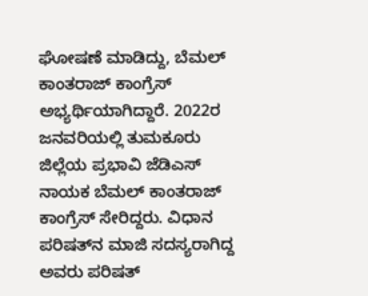ಘೋಷಣೆ ಮಾಡಿದ್ದು, ಬೆಮಲ್ ಕಾಂತರಾಜ್ ಕಾಂಗ್ರೆಸ್ ಅಭ್ಯರ್ಥಿಯಾಗಿದ್ದಾರೆ. 2022ರ ಜನವರಿಯಲ್ಲಿ ತುಮಕೂರು ಜಿಲ್ಲೆಯ ಪ್ರಭಾವಿ ಜೆಡಿಎಸ್ ನಾಯಕ ಬೆಮಲ್ ಕಾಂತರಾಜ್ ಕಾಂಗ್ರೆಸ್ ಸೇರಿದ್ದರು. ವಿಧಾನ ಪರಿಷತ್‌ನ ಮಾಜಿ ಸದಸ್ಯರಾಗಿದ್ದ ಅವರು ಪರಿಷತ್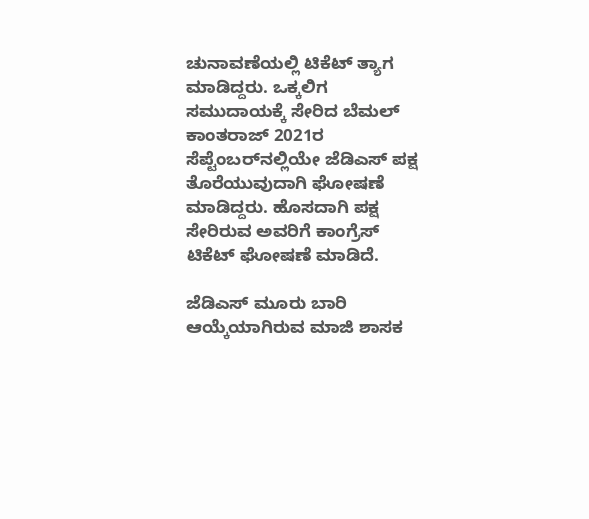ಚುನಾವಣೆಯಲ್ಲಿ ಟಿಕೆಟ್ ತ್ಯಾಗ ಮಾಡಿದ್ದರು. ಒಕ್ಕಲಿಗ ಸಮುದಾಯಕ್ಕೆ ಸೇರಿದ ಬೆಮಲ್ ಕಾಂತರಾಜ್ 2021ರ ಸೆಪ್ಟೆಂಬರ್‌ನಲ್ಲಿಯೇ ಜೆಡಿಎಸ್ ಪಕ್ಷ ತೊರೆಯುವುದಾಗಿ ಘೋಷಣೆ ಮಾಡಿದ್ದರು. ಹೊಸದಾಗಿ ಪಕ್ಷ ಸೇರಿರುವ ಅವರಿಗೆ ಕಾಂಗ್ರೆಸ್ ಟಿಕೆಟ್ ಘೋಷಣೆ ಮಾಡಿದೆ.

ಜೆಡಿಎಸ್ ಮೂರು ಬಾರಿ ಆಯ್ಕೆಯಾಗಿರುವ ಮಾಜಿ ಶಾಸಕ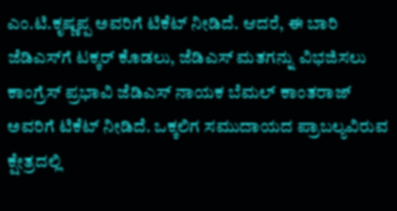ಎಂ.ಟಿ.ಕೃಷ್ಣಪ್ಪ ಅವರಿಗೆ ಟಿಕೆಟ್ ನೀಡಿದೆ. ಆದರೆ, ಈ ಬಾರಿ ಜೆಡಿಎಸ್‌ಗೆ ಟಕ್ಕರ್ ಕೊಡಲು, ಜೆಡಿಎಸ್ ಮತಗನ್ನು ವಿಭಜಿಸಲು ಕಾಂಗ್ರೆಸ್ ಪ್ರಭಾವಿ ಜೆಡಿಎಸ್ ನಾಯಕ ಬೆಮಲ್ ಕಾಂತರಾಜ್ ಅವರಿಗೆ ಟಿಕೆಟ್ ನೀಡಿದೆ. ಒಕ್ಕಲಿಗ ಸಮುದಾಯದ ಪ್ರಾಬಲ್ಯವಿರುವ ಕ್ಷೇತ್ರದಲ್ಲಿ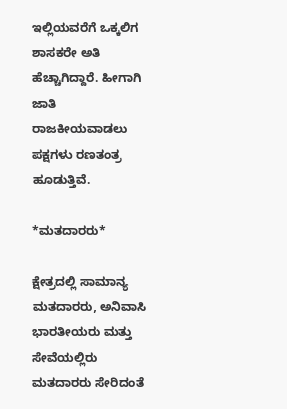ಇಲ್ಲಿಯವರೆಗೆ ಒಕ್ಕಲಿಗ ಶಾಸಕರೇ ಅತಿ ಹೆಚ್ಚಾಗಿದ್ದಾರೆ. ಹೀಗಾಗಿ ಜಾತಿ ರಾಜಕೀಯವಾಡಲು ಪಕ್ಷಗಳು ರಣತಂತ್ರ ಹೂಡುತ್ತಿವೆ.

*ಮತದಾರರು*

ಕ್ಷೇತ್ರದಲ್ಲಿ ಸಾಮಾನ್ಯ ಮತದಾರರು, ಅನಿವಾಸಿ ಭಾರತೀಯರು ಮತ್ತು ಸೇವೆಯಲ್ಲಿರು ಮತದಾರರು ಸೇರಿದಂತೆ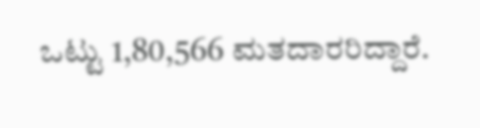ಒಟ್ಟು 1,80,566 ಮತದಾರರಿದ್ದಾರೆ.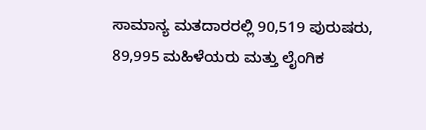ಸಾಮಾನ್ಯ ಮತದಾರರಲ್ಲಿ 90,519 ಪುರುಷರು, 89,995 ಮಹಿಳೆಯರು ಮತ್ತು ಲೈಂಗಿಕ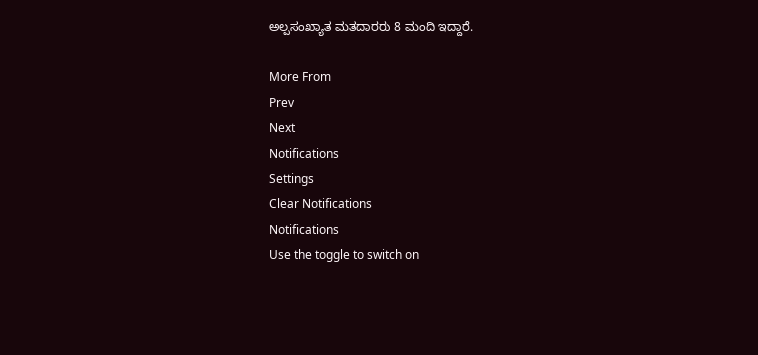ಅಲ್ಪಸಂಖ್ಯಾತ ಮತದಾರರು 8 ಮಂದಿ ಇದ್ದಾರೆ.

More From
Prev
Next
Notifications
Settings
Clear Notifications
Notifications
Use the toggle to switch on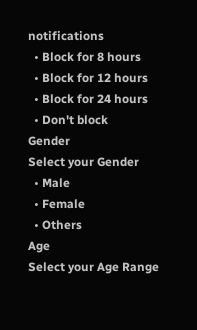notifications
  • Block for 8 hours
  • Block for 12 hours
  • Block for 24 hours
  • Don't block
Gender
Select your Gender
  • Male
  • Female
  • Others
Age
Select your Age Range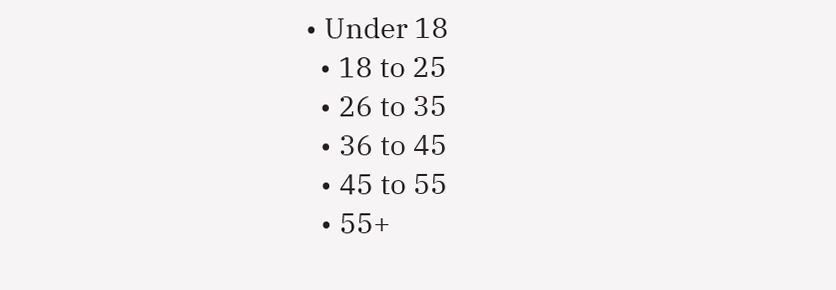• Under 18
  • 18 to 25
  • 26 to 35
  • 36 to 45
  • 45 to 55
  • 55+